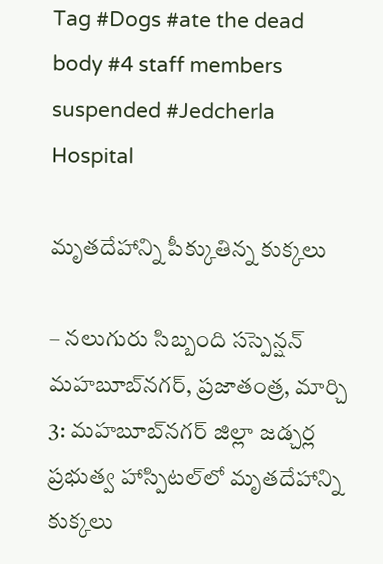Tag #Dogs #ate the dead body #4 staff members suspended #Jedcherla Hospital

మృతదేహాన్ని పీక్కుతిన్న కుక్కలు

– నలుగురు సిబ్బంది సస్పెన్షన్ మహబూబ్‌నగర్, ప్రజాతంత్ర, మార్చి 3: మహబూబ్‌నగర్ జిల్లా జడ్చర్ల ప్రభుత్వ హాస్పిటల్‌లో మృతదేహాన్ని కుక్కలు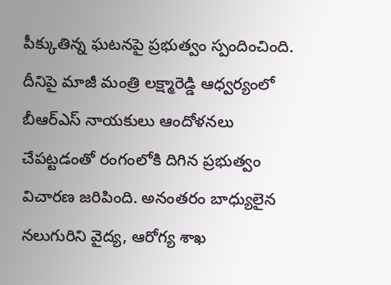పీక్కుతిన్న ఘటనపై ప్రభుత్వం స్పందించింది. దీనిపై మాజీ మంత్రి లక్ష్మారెడ్డి ఆధ్వర్యంలో బీఆర్‌ఎస్ నాయకులు ఆందోళనలు చేపట్టడంతో రంగంలోకి దిగిన ప్రభుత్వం విచారణ జరిపింది. అనంతరం బాధ్యులైన నలుగురిని వైద్య, ఆరోగ్య శాఖ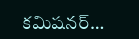కమిషనర్…